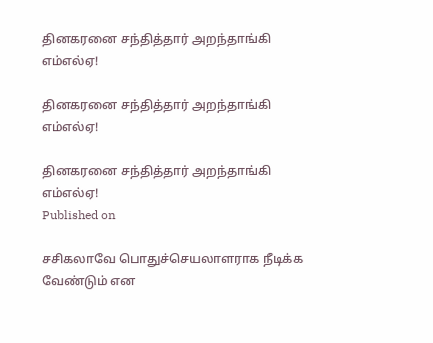தினகரனை சந்தித்தார் அறந்தாங்கி எம்எல்ஏ!

தினகரனை சந்தித்தார் அறந்தாங்கி எம்எல்ஏ!

தினகரனை சந்தித்தார் அறந்தாங்கி எம்எல்ஏ!
Published on

சசிகலாவே பொதுச்செயலாளராக நீடிக்க வேண்டும் என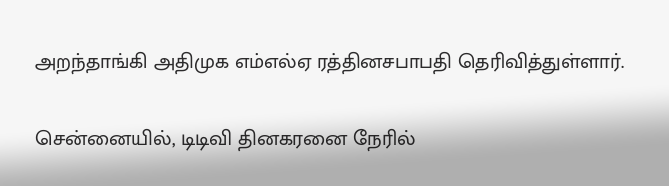அறந்தாங்கி அதிமுக எம்எல்ஏ ரத்தினசபாபதி தெரிவித்துள்ளார்.

சென்னையில், டிடிவி தினகரனை நேரில்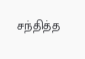சந்தித்த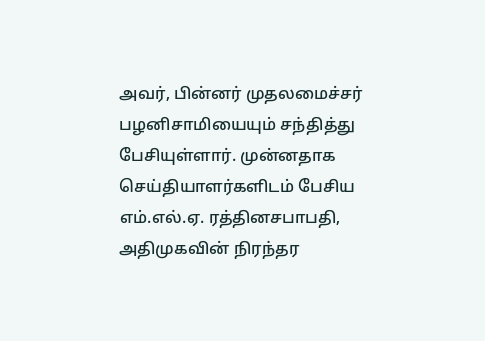அவர், பின்னர் முதலமைச்சர் பழனிசாமியையும் சந்தித்து பேசியுள்ளார். முன்னதாக செய்தியாளர்களிடம் பேசிய எம்.எல்.ஏ. ரத்தினசபாபதி, அதிமுகவின் நிரந்தர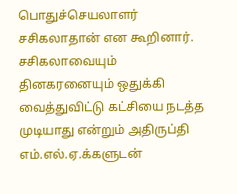பொதுச்செயலாளர் சசிகலாதான் என கூறினார். சசிகலாவையும் தினகரனையும் ஒதுக்கி வைத்துவிட்டு கட்சியை நடத்த முடியாது என்றும் அதிருப்தி எம்.எல்.ஏ.க்களுடன்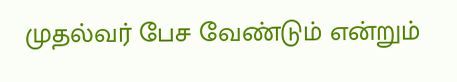முதல்வர் பேச வேண்டும் என்றும்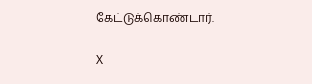கேட்டுக்கொண்டார்.

X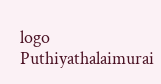logo
Puthiyathalaimurai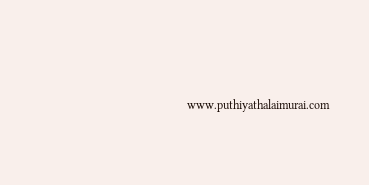www.puthiyathalaimurai.com